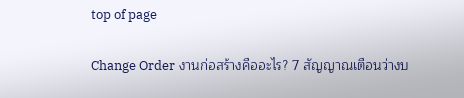top of page

Change Order งานก่อสร้างคืออะไร? 7 สัญญาณเตือนว่างบ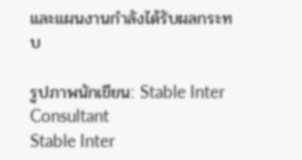และแผนงานกำลังได้รับผลกระทบ

รูปภาพนักเขียน: Stable Inter Consultant
Stable Inter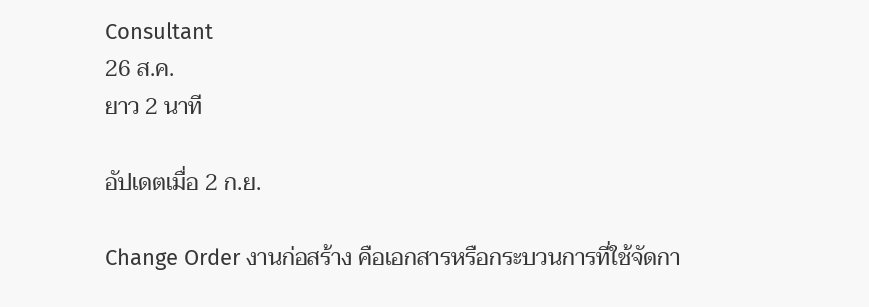Consultant
26 ส.ค.
ยาว 2 นาที

อัปเดตเมื่อ 2 ก.ย.

Change Order งานก่อสร้าง คือเอกสารหรือกระบวนการที่ใช้จัดกา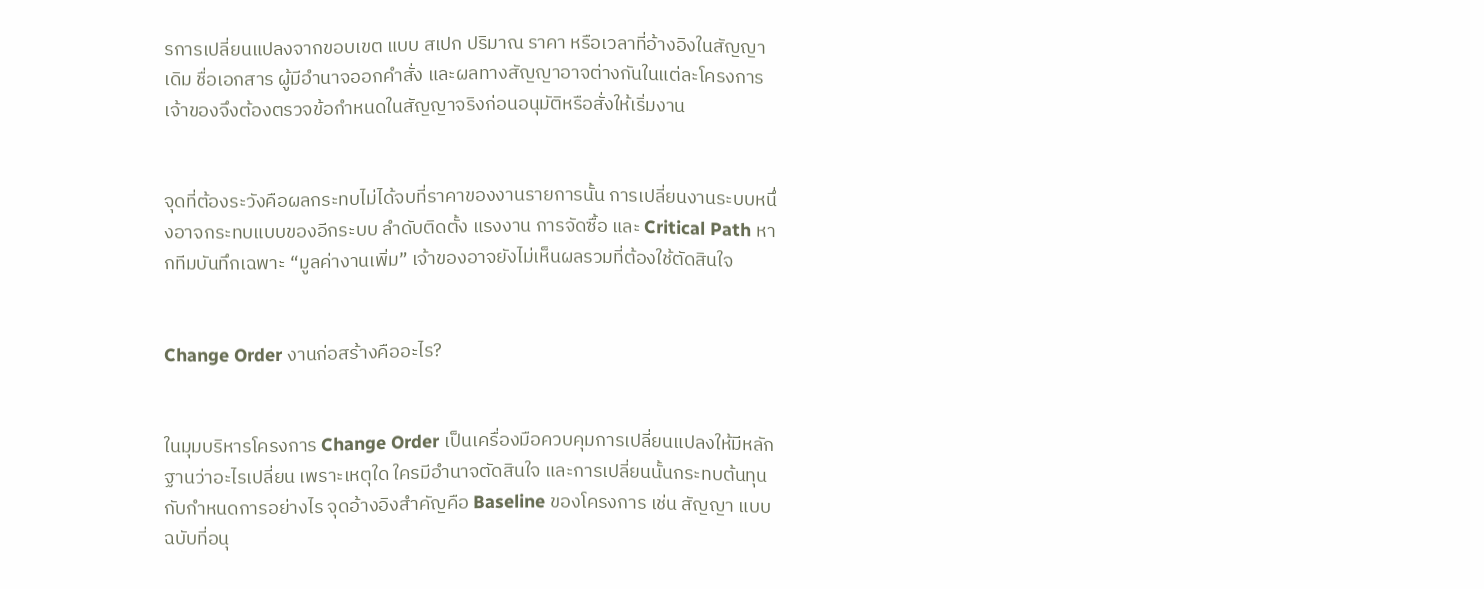รการเปลี่ยนแปลงจากขอบเขต แบบ สเปก ปริมาณ ราคา หรือเวลาที่อ้างอิงในสัญญาเดิม ชื่อเอกสาร ผู้มีอำนาจออกคำสั่ง และผลทางสัญญาอาจต่างกันในแต่ละโครงการ เจ้าของจึงต้องตรวจข้อกำหนดในสัญญาจริงก่อนอนุมัติหรือสั่งให้เริ่มงาน


จุดที่ต้องระวังคือผลกระทบไม่ได้จบที่ราคาของงานรายการนั้น การเปลี่ยนงานระบบหนึ่งอาจกระทบแบบของอีกระบบ ลำดับติดตั้ง แรงงาน การจัดซื้อ และ Critical Path หากทีมบันทึกเฉพาะ “มูลค่างานเพิ่ม” เจ้าของอาจยังไม่เห็นผลรวมที่ต้องใช้ตัดสินใจ


Change Order งานก่อสร้างคืออะไร?


ในมุมบริหารโครงการ Change Order เป็นเครื่องมือควบคุมการเปลี่ยนแปลงให้มีหลักฐานว่าอะไรเปลี่ยน เพราะเหตุใด ใครมีอำนาจตัดสินใจ และการเปลี่ยนนั้นกระทบต้นทุนกับกำหนดการอย่างไร จุดอ้างอิงสำคัญคือ Baseline ของโครงการ เช่น สัญญา แบบฉบับที่อนุ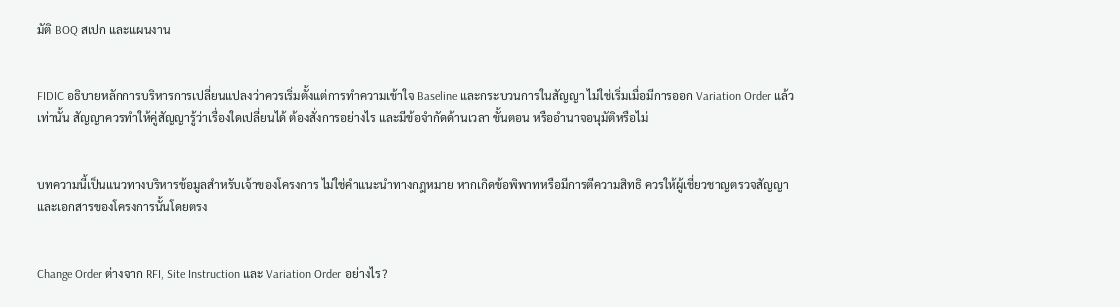มัติ BOQ สเปก และแผนงาน


FIDIC อธิบายหลักการบริหารการเปลี่ยนแปลงว่าควรเริ่มตั้งแต่การทำความเข้าใจ Baseline และกระบวนการในสัญญา ไม่ใช่เริ่มเมื่อมีการออก Variation Order แล้วเท่านั้น สัญญาควรทำให้คู่สัญญารู้ว่าเรื่องใดเปลี่ยนได้ ต้องสั่งการอย่างไร และมีข้อจำกัดด้านเวลา ขั้นตอน หรืออำนาจอนุมัติหรือไม่


บทความนี้เป็นแนวทางบริหารข้อมูลสำหรับเจ้าของโครงการ ไม่ใช่คำแนะนำทางกฎหมาย หากเกิดข้อพิพาทหรือมีการตีความสิทธิ ควรให้ผู้เชี่ยวชาญตรวจสัญญาและเอกสารของโครงการนั้นโดยตรง


Change Order ต่างจาก RFI, Site Instruction และ Variation Order อย่างไร?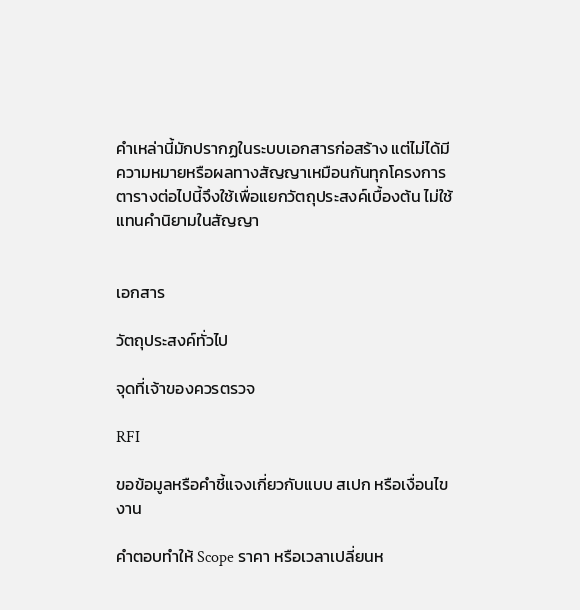คำเหล่านี้มักปรากฏในระบบเอกสารก่อสร้าง แต่ไม่ได้มีความหมายหรือผลทางสัญญาเหมือนกันทุกโครงการ ตารางต่อไปนี้จึงใช้เพื่อแยกวัตถุประสงค์เบื้องต้น ไม่ใช้แทนคำนิยามในสัญญา


เอกสาร

วัตถุประสงค์ทั่วไป

จุดที่เจ้าของควรตรวจ

RFI

ขอข้อมูลหรือคำชี้แจงเกี่ยวกับแบบ สเปก หรือเงื่อนไขงาน

คำตอบทำให้ Scope ราคา หรือเวลาเปลี่ยนห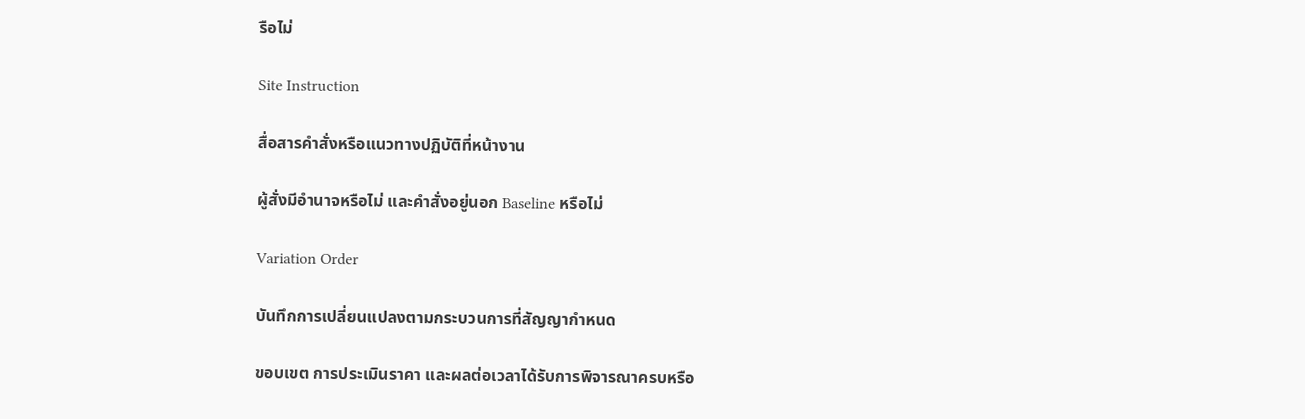รือไม่

Site Instruction

สื่อสารคำสั่งหรือแนวทางปฏิบัติที่หน้างาน

ผู้สั่งมีอำนาจหรือไม่ และคำสั่งอยู่นอก Baseline หรือไม่

Variation Order

บันทึกการเปลี่ยนแปลงตามกระบวนการที่สัญญากำหนด

ขอบเขต การประเมินราคา และผลต่อเวลาได้รับการพิจารณาครบหรือ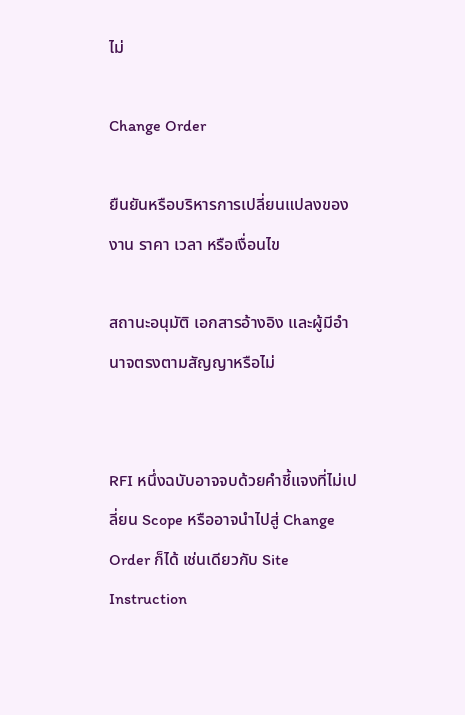ไม่

Change Order

ยืนยันหรือบริหารการเปลี่ยนแปลงของงาน ราคา เวลา หรือเงื่อนไข

สถานะอนุมัติ เอกสารอ้างอิง และผู้มีอำนาจตรงตามสัญญาหรือไม่


RFI หนึ่งฉบับอาจจบด้วยคำชี้แจงที่ไม่เปลี่ยน Scope หรืออาจนำไปสู่ Change Order ก็ได้ เช่นเดียวกับ Site Instruction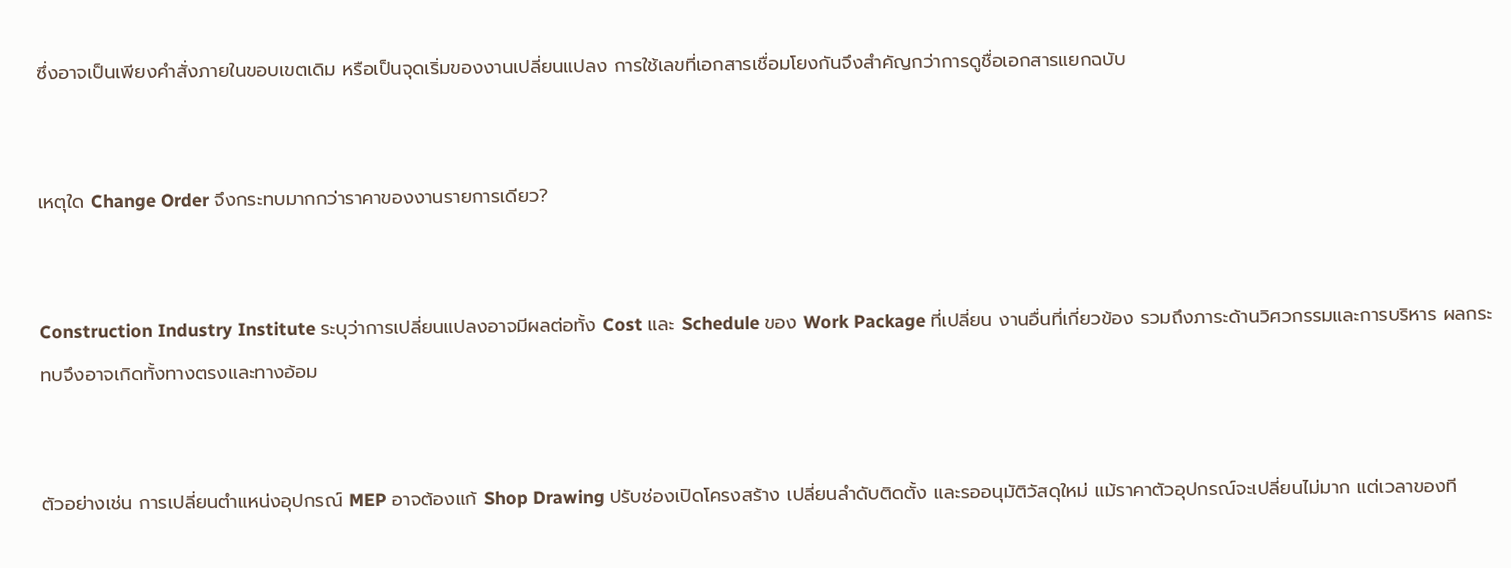ซึ่งอาจเป็นเพียงคำสั่งภายในขอบเขตเดิม หรือเป็นจุดเริ่มของงานเปลี่ยนแปลง การใช้เลขที่เอกสารเชื่อมโยงกันจึงสำคัญกว่าการดูชื่อเอกสารแยกฉบับ


เหตุใด Change Order จึงกระทบมากกว่าราคาของงานรายการเดียว?


Construction Industry Institute ระบุว่าการเปลี่ยนแปลงอาจมีผลต่อทั้ง Cost และ Schedule ของ Work Package ที่เปลี่ยน งานอื่นที่เกี่ยวข้อง รวมถึงภาระด้านวิศวกรรมและการบริหาร ผลกระทบจึงอาจเกิดทั้งทางตรงและทางอ้อม


ตัวอย่างเช่น การเปลี่ยนตำแหน่งอุปกรณ์ MEP อาจต้องแก้ Shop Drawing ปรับช่องเปิดโครงสร้าง เปลี่ยนลำดับติดตั้ง และรออนุมัติวัสดุใหม่ แม้ราคาตัวอุปกรณ์จะเปลี่ยนไม่มาก แต่เวลาของที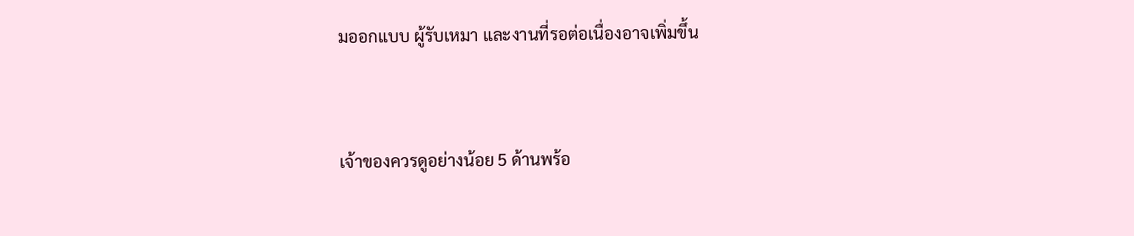มออกแบบ ผู้รับเหมา และงานที่รอต่อเนื่องอาจเพิ่มขึ้น


เจ้าของควรดูอย่างน้อย 5 ด้านพร้อ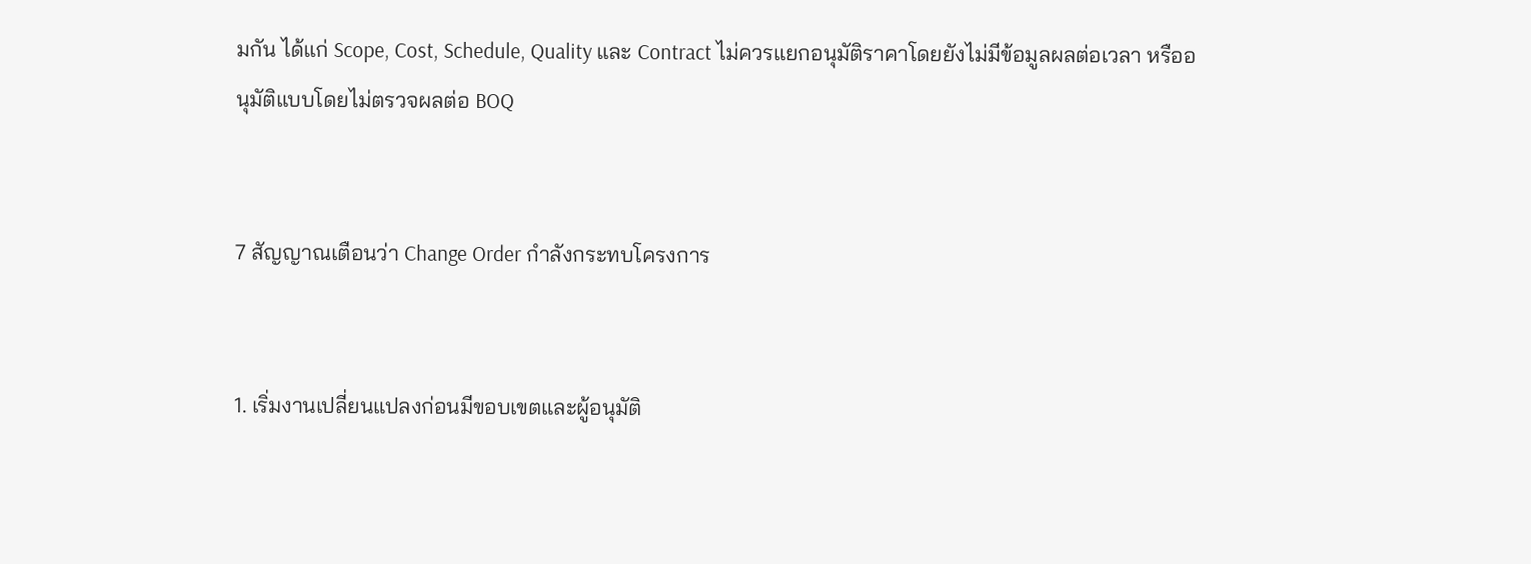มกัน ได้แก่ Scope, Cost, Schedule, Quality และ Contract ไม่ควรแยกอนุมัติราคาโดยยังไม่มีข้อมูลผลต่อเวลา หรืออนุมัติแบบโดยไม่ตรวจผลต่อ BOQ


7 สัญญาณเตือนว่า Change Order กำลังกระทบโครงการ


1. เริ่มงานเปลี่ยนแปลงก่อนมีขอบเขตและผู้อนุมัติ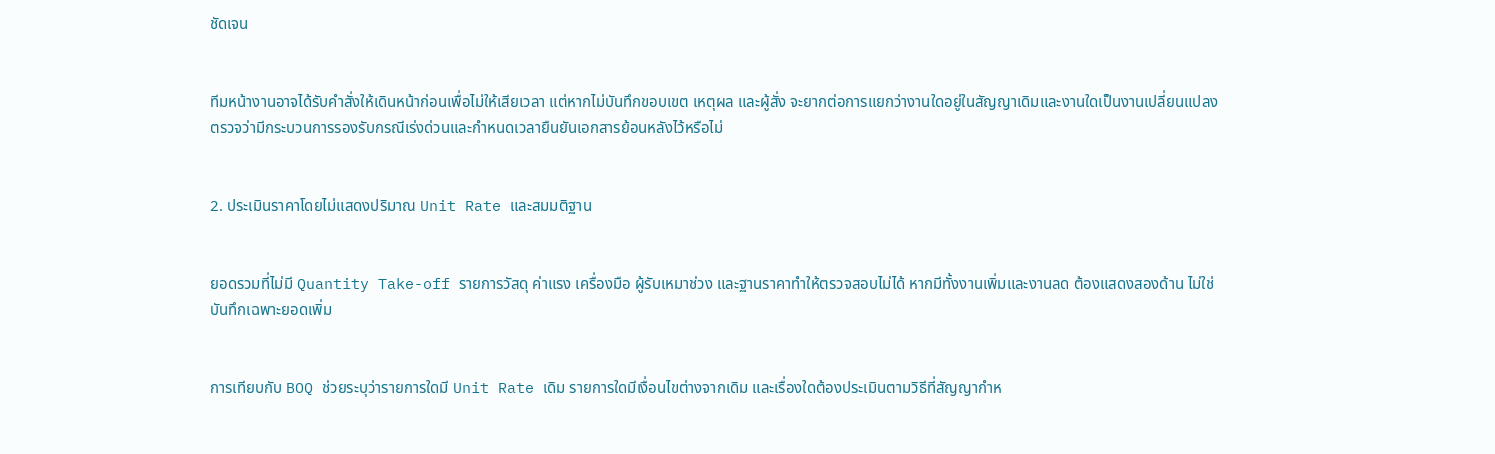ชัดเจน


ทีมหน้างานอาจได้รับคำสั่งให้เดินหน้าก่อนเพื่อไม่ให้เสียเวลา แต่หากไม่บันทึกขอบเขต เหตุผล และผู้สั่ง จะยากต่อการแยกว่างานใดอยู่ในสัญญาเดิมและงานใดเป็นงานเปลี่ยนแปลง ตรวจว่ามีกระบวนการรองรับกรณีเร่งด่วนและกำหนดเวลายืนยันเอกสารย้อนหลังไว้หรือไม่


2. ประเมินราคาโดยไม่แสดงปริมาณ Unit Rate และสมมติฐาน


ยอดรวมที่ไม่มี Quantity Take-off รายการวัสดุ ค่าแรง เครื่องมือ ผู้รับเหมาช่วง และฐานราคาทำให้ตรวจสอบไม่ได้ หากมีทั้งงานเพิ่มและงานลด ต้องแสดงสองด้าน ไม่ใช่บันทึกเฉพาะยอดเพิ่ม


การเทียบกับ BOQ ช่วยระบุว่ารายการใดมี Unit Rate เดิม รายการใดมีเงื่อนไขต่างจากเดิม และเรื่องใดต้องประเมินตามวิธีที่สัญญากำห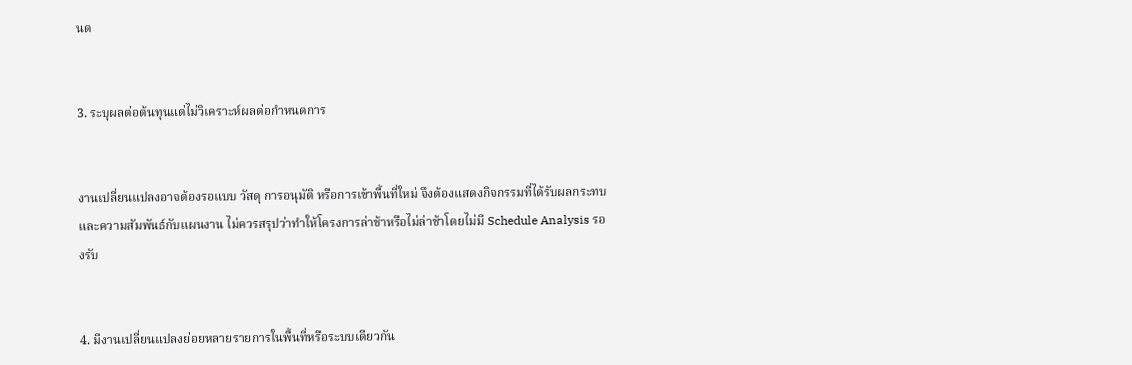นด


3. ระบุผลต่อต้นทุนแต่ไม่วิเคราะห์ผลต่อกำหนดการ


งานเปลี่ยนแปลงอาจต้องรอแบบ วัสดุ การอนุมัติ หรือการเข้าพื้นที่ใหม่ จึงต้องแสดงกิจกรรมที่ได้รับผลกระทบและความสัมพันธ์กับแผนงาน ไม่ควรสรุปว่าทำให้โครงการล่าช้าหรือไม่ล่าช้าโดยไม่มี Schedule Analysis รองรับ


4. มีงานเปลี่ยนแปลงย่อยหลายรายการในพื้นที่หรือระบบเดียวกัน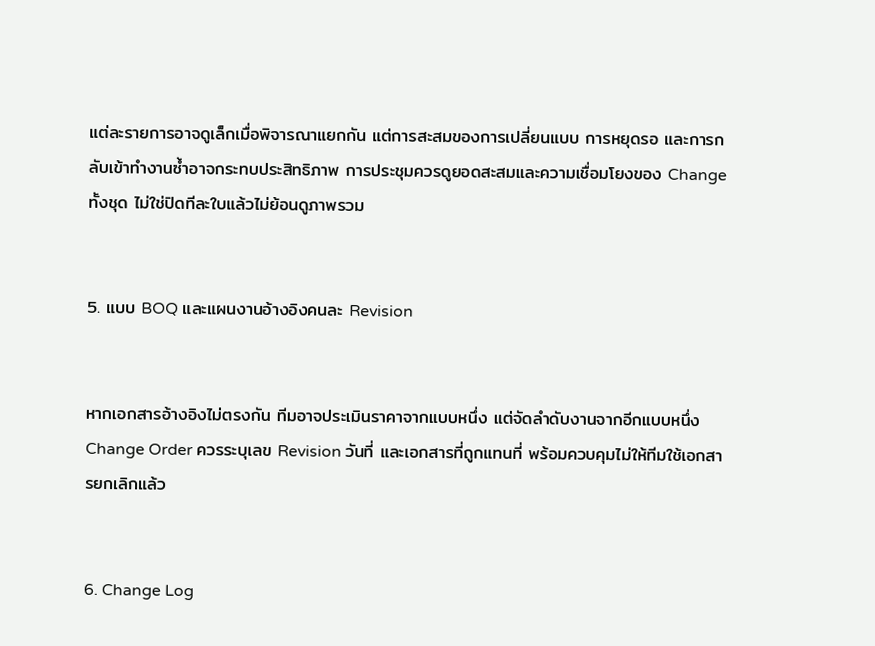แต่ละรายการอาจดูเล็กเมื่อพิจารณาแยกกัน แต่การสะสมของการเปลี่ยนแบบ การหยุดรอ และการกลับเข้าทำงานซ้ำอาจกระทบประสิทธิภาพ การประชุมควรดูยอดสะสมและความเชื่อมโยงของ Change ทั้งชุด ไม่ใช่ปิดทีละใบแล้วไม่ย้อนดูภาพรวม


5. แบบ BOQ และแผนงานอ้างอิงคนละ Revision


หากเอกสารอ้างอิงไม่ตรงกัน ทีมอาจประเมินราคาจากแบบหนึ่ง แต่จัดลำดับงานจากอีกแบบหนึ่ง Change Order ควรระบุเลข Revision วันที่ และเอกสารที่ถูกแทนที่ พร้อมควบคุมไม่ให้ทีมใช้เอกสารยกเลิกแล้ว


6. Change Log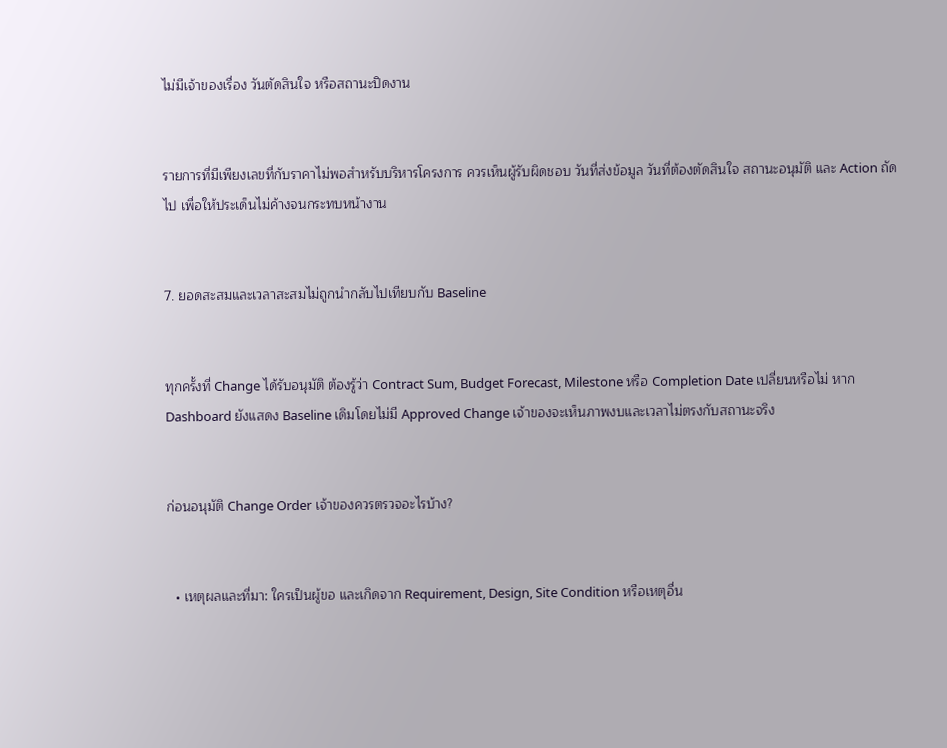ไม่มีเจ้าของเรื่อง วันตัดสินใจ หรือสถานะปิดงาน


รายการที่มีเพียงเลขที่กับราคาไม่พอสำหรับบริหารโครงการ ควรเห็นผู้รับผิดชอบ วันที่ส่งข้อมูล วันที่ต้องตัดสินใจ สถานะอนุมัติ และ Action ถัดไป เพื่อให้ประเด็นไม่ค้างจนกระทบหน้างาน


7. ยอดสะสมและเวลาสะสมไม่ถูกนำกลับไปเทียบกับ Baseline


ทุกครั้งที่ Change ได้รับอนุมัติ ต้องรู้ว่า Contract Sum, Budget Forecast, Milestone หรือ Completion Date เปลี่ยนหรือไม่ หาก Dashboard ยังแสดง Baseline เดิมโดยไม่มี Approved Change เจ้าของจะเห็นภาพงบและเวลาไม่ตรงกับสถานะจริง


ก่อนอนุมัติ Change Order เจ้าของควรตรวจอะไรบ้าง?


  • เหตุผลและที่มา: ใครเป็นผู้ขอ และเกิดจาก Requirement, Design, Site Condition หรือเหตุอื่น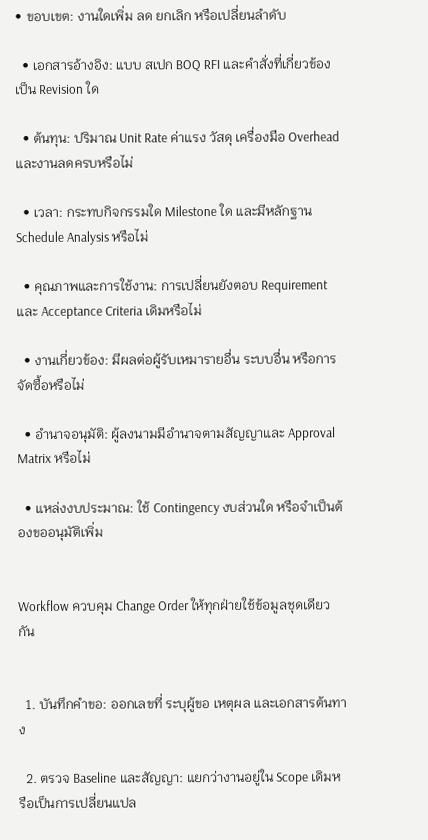• ขอบเขต: งานใดเพิ่ม ลด ยกเลิก หรือเปลี่ยนลำดับ

  • เอกสารอ้างอิง: แบบ สเปก BOQ RFI และคำสั่งที่เกี่ยวข้องเป็น Revision ใด

  • ต้นทุน: ปริมาณ Unit Rate ค่าแรง วัสดุ เครื่องมือ Overhead และงานลดครบหรือไม่

  • เวลา: กระทบกิจกรรมใด Milestone ใด และมีหลักฐาน Schedule Analysis หรือไม่

  • คุณภาพและการใช้งาน: การเปลี่ยนยังตอบ Requirement และ Acceptance Criteria เดิมหรือไม่

  • งานเกี่ยวข้อง: มีผลต่อผู้รับเหมารายอื่น ระบบอื่น หรือการจัดซื้อหรือไม่

  • อำนาจอนุมัติ: ผู้ลงนามมีอำนาจตามสัญญาและ Approval Matrix หรือไม่

  • แหล่งงบประมาณ: ใช้ Contingency งบส่วนใด หรือจำเป็นต้องขออนุมัติเพิ่ม


Workflow ควบคุม Change Order ให้ทุกฝ่ายใช้ข้อมูลชุดเดียวกัน


  1. บันทึกคำขอ: ออกเลขที่ ระบุผู้ขอ เหตุผล และเอกสารต้นทาง

  2. ตรวจ Baseline และสัญญา: แยกว่างานอยู่ใน Scope เดิมหรือเป็นการเปลี่ยนแปล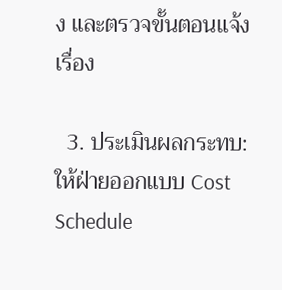ง และตรวจขั้นตอนแจ้งเรื่อง

  3. ประเมินผลกระทบ: ให้ฝ่ายออกแบบ Cost Schedule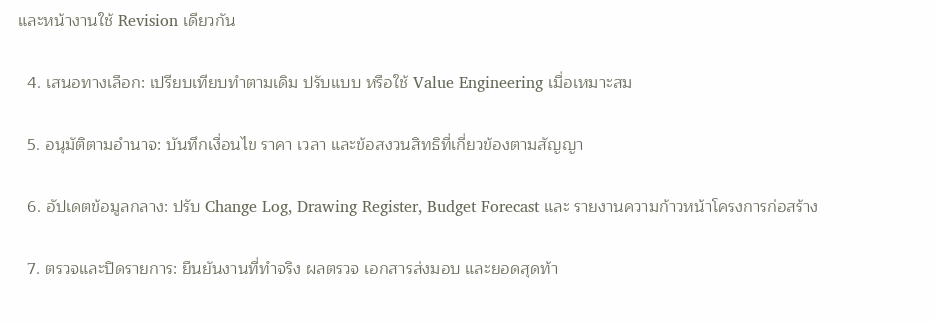และหน้างานใช้ Revision เดียวกัน

  4. เสนอทางเลือก: เปรียบเทียบทำตามเดิม ปรับแบบ หรือใช้ Value Engineering เมื่อเหมาะสม

  5. อนุมัติตามอำนาจ: บันทึกเงื่อนไข ราคา เวลา และข้อสงวนสิทธิที่เกี่ยวข้องตามสัญญา

  6. อัปเดตข้อมูลกลาง: ปรับ Change Log, Drawing Register, Budget Forecast และ รายงานความก้าวหน้าโครงการก่อสร้าง

  7. ตรวจและปิดรายการ: ยืนยันงานที่ทำจริง ผลตรวจ เอกสารส่งมอบ และยอดสุดท้า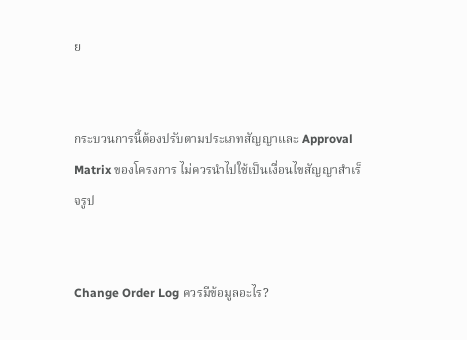ย


กระบวนการนี้ต้องปรับตามประเภทสัญญาและ Approval Matrix ของโครงการ ไม่ควรนำไปใช้เป็นเงื่อนไขสัญญาสำเร็จรูป


Change Order Log ควรมีข้อมูลอะไร?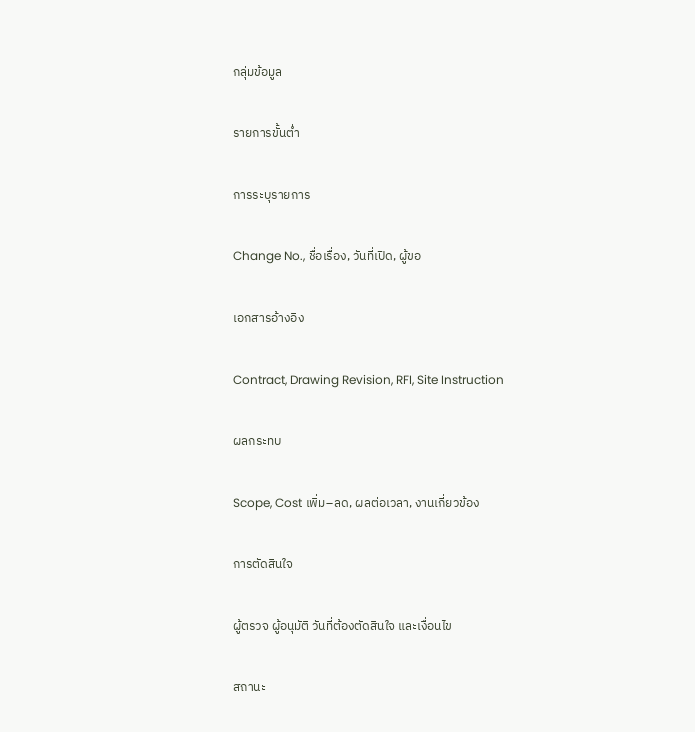กลุ่มข้อมูล

รายการขั้นต่ำ

การระบุรายการ

Change No., ชื่อเรื่อง, วันที่เปิด, ผู้ขอ

เอกสารอ้างอิง

Contract, Drawing Revision, RFI, Site Instruction

ผลกระทบ

Scope, Cost เพิ่ม–ลด, ผลต่อเวลา, งานเกี่ยวข้อง

การตัดสินใจ

ผู้ตรวจ ผู้อนุมัติ วันที่ต้องตัดสินใจ และเงื่อนไข

สถานะ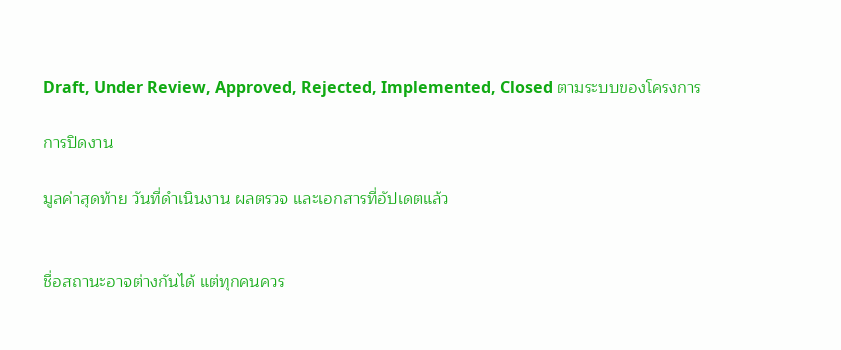Draft, Under Review, Approved, Rejected, Implemented, Closed ตามระบบของโครงการ

การปิดงาน

มูลค่าสุดท้าย วันที่ดำเนินงาน ผลตรวจ และเอกสารที่อัปเดตแล้ว


ชื่อสถานะอาจต่างกันได้ แต่ทุกคนควร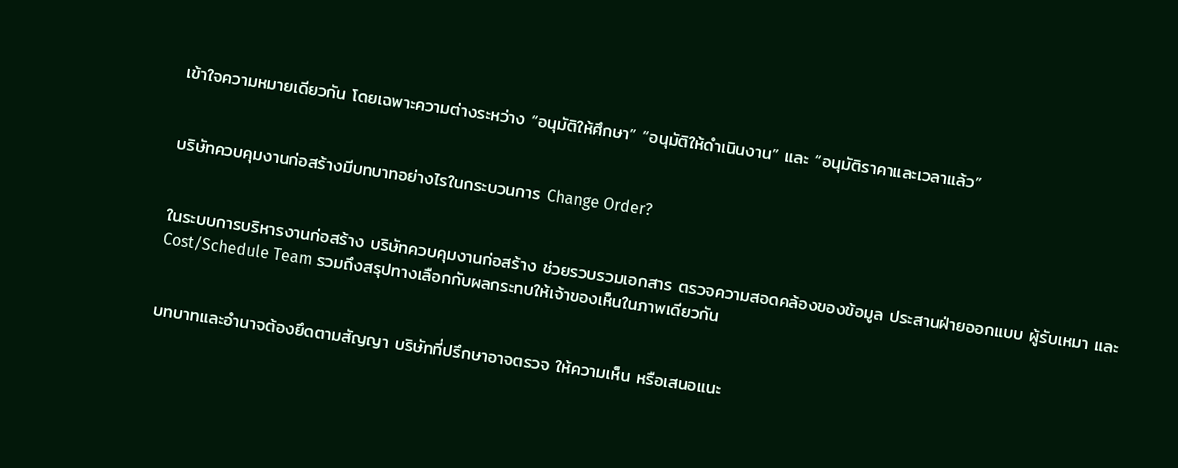เข้าใจความหมายเดียวกัน โดยเฉพาะความต่างระหว่าง “อนุมัติให้ศึกษา” “อนุมัติให้ดำเนินงาน” และ “อนุมัติราคาและเวลาแล้ว”


บริษัทควบคุมงานก่อสร้างมีบทบาทอย่างไรในกระบวนการ Change Order?


ในระบบการบริหารงานก่อสร้าง บริษัทควบคุมงานก่อสร้าง ช่วยรวบรวมเอกสาร ตรวจความสอดคล้องของข้อมูล ประสานฝ่ายออกแบบ ผู้รับเหมา และ Cost/Schedule Team รวมถึงสรุปทางเลือกกับผลกระทบให้เจ้าของเห็นในภาพเดียวกัน


บทบาทและอำนาจต้องยึดตามสัญญา บริษัทที่ปรึกษาอาจตรวจ ให้ความเห็น หรือเสนอแนะ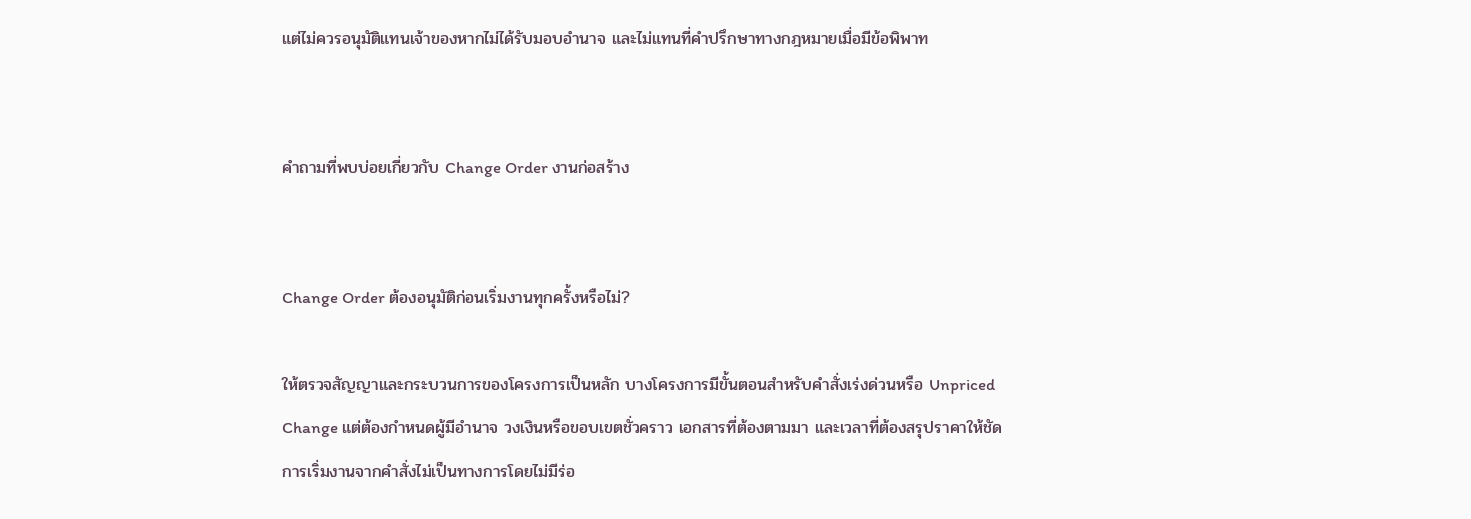แต่ไม่ควรอนุมัติแทนเจ้าของหากไม่ได้รับมอบอำนาจ และไม่แทนที่คำปรึกษาทางกฎหมายเมื่อมีข้อพิพาท


คำถามที่พบบ่อยเกี่ยวกับ Change Order งานก่อสร้าง


Change Order ต้องอนุมัติก่อนเริ่มงานทุกครั้งหรือไม่?

ให้ตรวจสัญญาและกระบวนการของโครงการเป็นหลัก บางโครงการมีขั้นตอนสำหรับคำสั่งเร่งด่วนหรือ Unpriced Change แต่ต้องกำหนดผู้มีอำนาจ วงเงินหรือขอบเขตชั่วคราว เอกสารที่ต้องตามมา และเวลาที่ต้องสรุปราคาให้ชัด การเริ่มงานจากคำสั่งไม่เป็นทางการโดยไม่มีร่อ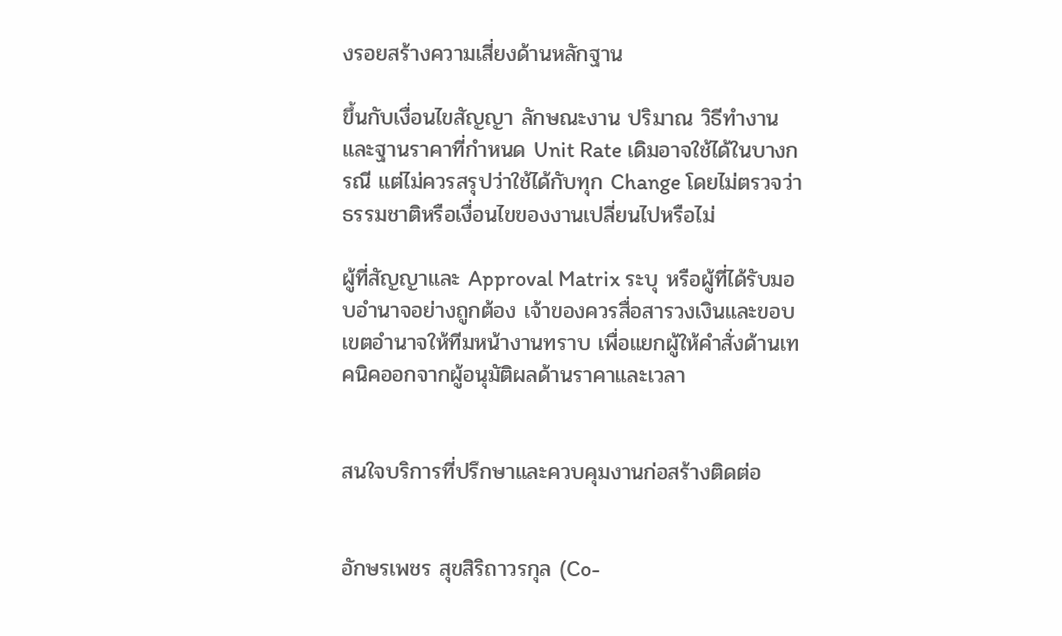งรอยสร้างความเสี่ยงด้านหลักฐาน

ขึ้นกับเงื่อนไขสัญญา ลักษณะงาน ปริมาณ วิธีทำงาน และฐานราคาที่กำหนด Unit Rate เดิมอาจใช้ได้ในบางกรณี แต่ไม่ควรสรุปว่าใช้ได้กับทุก Change โดยไม่ตรวจว่าธรรมชาติหรือเงื่อนไขของงานเปลี่ยนไปหรือไม่

ผู้ที่สัญญาและ Approval Matrix ระบุ หรือผู้ที่ได้รับมอบอำนาจอย่างถูกต้อง เจ้าของควรสื่อสารวงเงินและขอบเขตอำนาจให้ทีมหน้างานทราบ เพื่อแยกผู้ให้คำสั่งด้านเทคนิคออกจากผู้อนุมัติผลด้านราคาและเวลา


สนใจบริการที่ปรึกษาและควบคุมงานก่อสร้างติดต่อ


อักษรเพชร สุขสิริถาวรกุล (Co-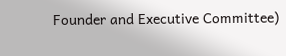Founder and Executive Committee)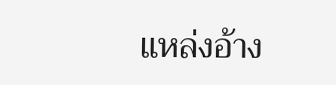แหล่งอ้าง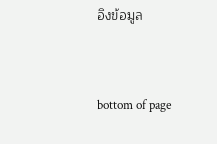อิงข้อมูล


bottom of page